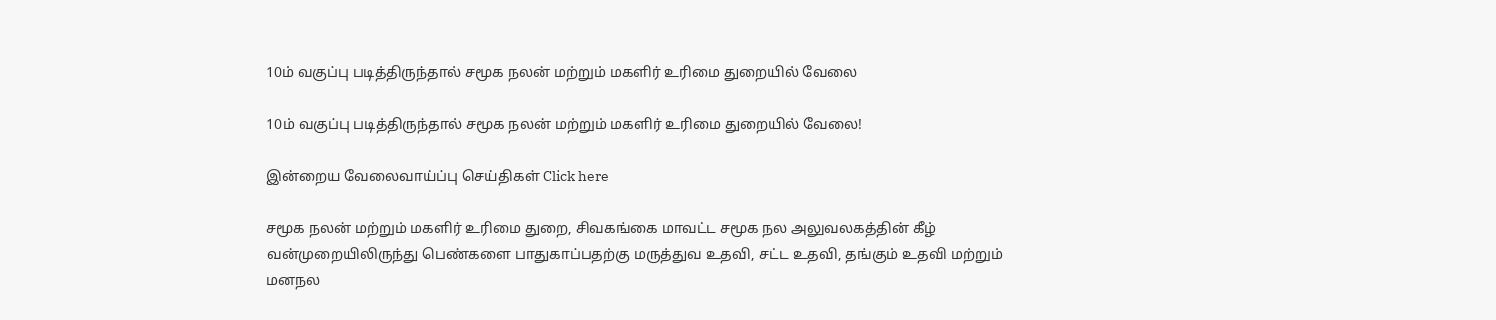10ம் வகுப்பு படித்திருந்தால் சமூக நலன் மற்றும் மகளிர் உரிமை துறையில் வேலை

10ம் வகுப்பு படித்திருந்தால் சமூக நலன் மற்றும் மகளிர் உரிமை துறையில் வேலை!

இன்றைய வேலைவாய்ப்பு செய்திகள் Click here

சமூக நலன் மற்றும் மகளிர் உரிமை துறை, சிவகங்கை மாவட்ட சமூக நல அலுவலகத்தின் கீழ் வன்முறையிலிருந்து பெண்களை பாதுகாப்பதற்கு மருத்துவ உதவி, சட்ட உதவி, தங்கும் உதவி மற்றும் மனநல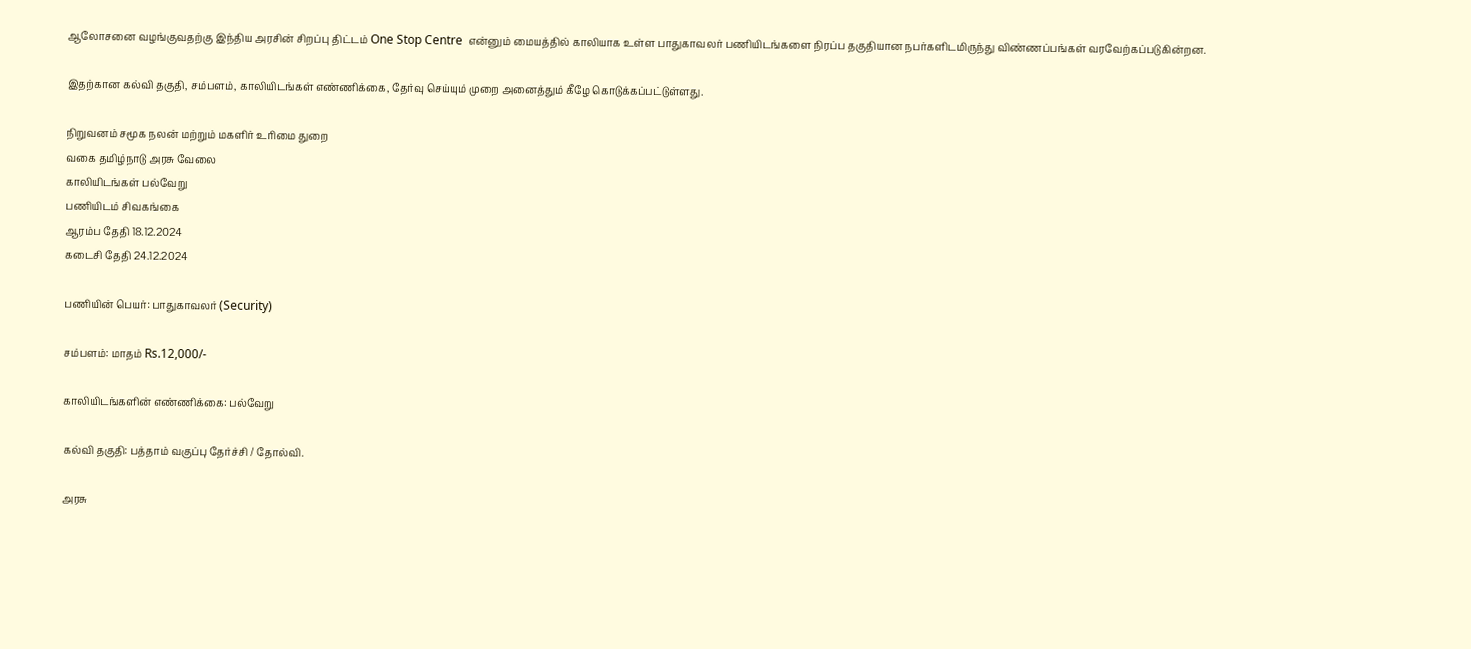ஆலோசனை வழங்குவதற்கு இந்திய அரசின் சிறப்பு திட்டம் One Stop Centre  என்னும் மையத்தில் காலியாக உள்ள பாதுகாவலர் பணியிடங்களை நிரப்ப தகுதியான நபர்களிடமிருந்து விண்ணப்பங்கள் வரவேற்கப்படுகின்றன.

இதற்கான கல்வி தகுதி, சம்பளம், காலியிடங்கள் எண்ணிக்கை, தேர்வு செய்யும் முறை அனைத்தும் கீழே கொடுக்கப்பட்டுள்ளது.

நிறுவனம் சமூக நலன் மற்றும் மகளிர் உரிமை துறை
வகை தமிழ்நாடு அரசு வேலை
காலியிடங்கள் பல்வேறு
பணியிடம் சிவகங்கை
ஆரம்ப தேதி 18.12.2024
கடைசி தேதி 24.12.2024

பணியின் பெயர்: பாதுகாவலர் (Security)

சம்பளம்: மாதம் Rs.12,000/-

காலியிடங்களின் எண்ணிக்கை: பல்வேறு

கல்வி தகுதி: பத்தாம் வகுப்பு தேர்ச்சி / தோல்வி.

அரசு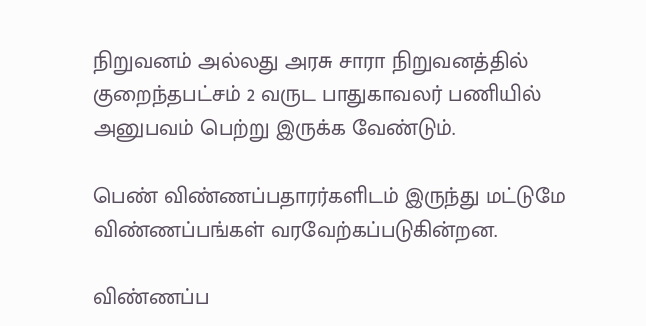நிறுவனம் அல்லது அரசு சாரா நிறுவனத்தில் குறைந்தபட்சம் 2 வருட பாதுகாவலர் பணியில் அனுபவம் பெற்று இருக்க வேண்டும்.

பெண் விண்ணப்பதாரர்களிடம் இருந்து மட்டுமே விண்ணப்பங்கள் வரவேற்கப்படுகின்றன.

விண்ணப்ப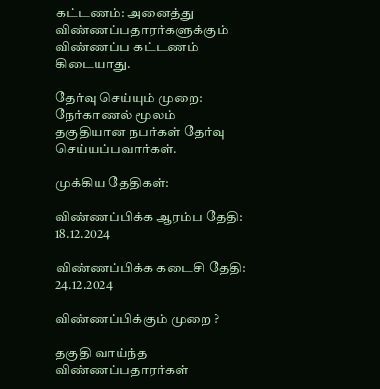கட்டணம்: அனைத்து விண்ணப்பதாரர்களுக்கும் விண்ணப்ப கட்டணம் கிடையாது.

தேர்வு செய்யும் முறை: நேர்காணல் மூலம் தகுதியான நபர்கள் தேர்வு செய்யப்பவார்கள்.

முக்கிய தேதிகள்:

விண்ணப்பிக்க ஆரம்ப தேதி: 18.12.2024

விண்ணப்பிக்க கடைசி தேதி: 24.12.2024

விண்ணப்பிக்கும் முறை ?

தகுதி வாய்ந்த விண்ணப்பதாரர்கள்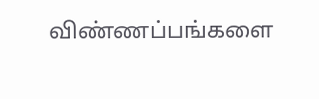விண்ணப்பங்களை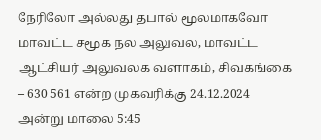நேரிலோ அல்லது தபால் மூலமாகவோ மாவட்ட சமூக நல அலுவல, மாவட்ட ஆட்சியர் அலுவலக வளாகம், சிவகங்கை – 630 561 என்ற முகவரிக்கு 24.12.2024 அன்று மாலை 5:45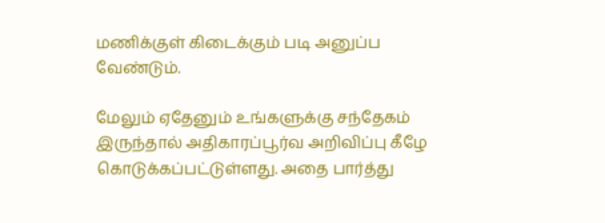மணிக்குள் கிடைக்கும் படி அனுப்ப வேண்டும்.

மேலும் ஏதேனும் உங்களுக்கு சந்தேகம் இருந்தால் அதிகாரப்பூர்வ அறிவிப்பு கீழே கொடுக்கப்பட்டுள்ளது. அதை பார்த்து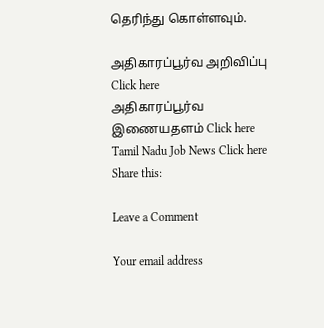தெரிந்து கொள்ளவும்.

அதிகாரப்பூர்வ அறிவிப்பு Click here
அதிகாரப்பூர்வ இணையதளம் Click here
Tamil Nadu Job News Click here
Share this:

Leave a Comment

Your email address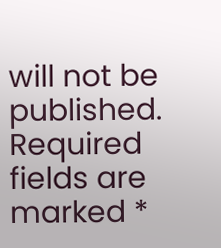will not be published. Required fields are marked *